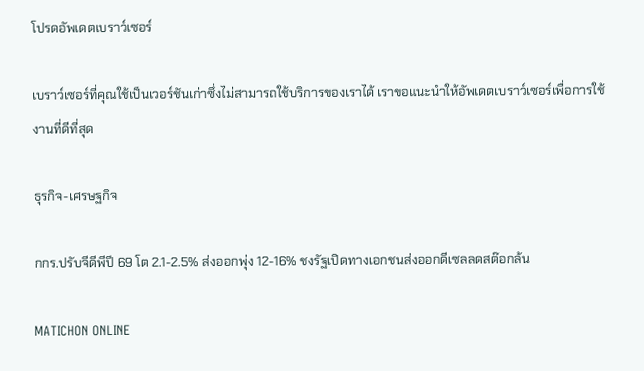โปรดอัพเดตเบราว์เซอร์

เบราว์เซอร์ที่คุณใช้เป็นเวอร์ชันเก่าซึ่งไม่สามารถใช้บริการของเราได้ เราขอแนะนำให้อัพเดตเบราว์เซอร์เพื่อการใช้งานที่ดีที่สุด

ธุรกิจ-เศรษฐกิจ

กกร.ปรับจีดีพีปี 69 โต 2.1-2.5% ส่งออกพุ่ง 12-16% ชงรัฐเปิดทางเอกชนส่งออกดีเซลลดสต๊อกล้น

MATICHON ONLINE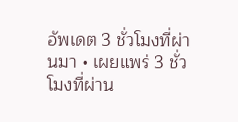อัพเดต 3 ชั่วโมงที่ผ่านมา • เผยแพร่ 3 ชั่วโมงที่ผ่าน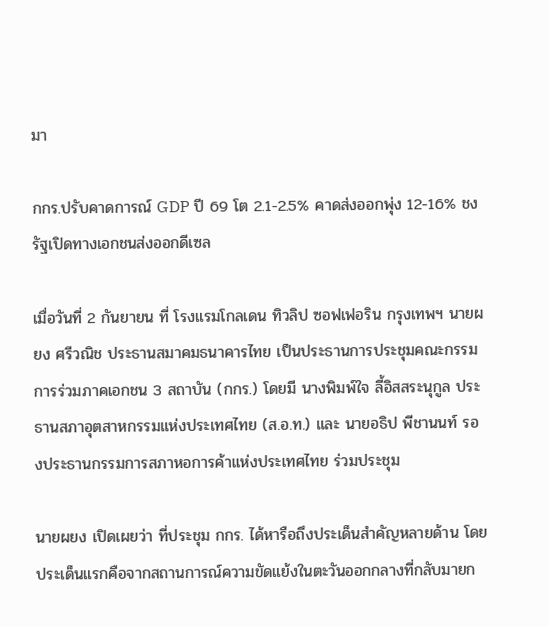มา

กกร.ปรับคาดการณ์ GDP ปี 69 โต 2.1-2.5% คาดส่งออกพุ่ง 12-16% ชงรัฐเปิดทางเอกชนส่งออกดีเซล

เมื่อวันที่ 2 กันยายน ที่ โรงแรมโกลเดน ทิวลิป ซอฟเฟอริน กรุงเทพฯ นายผยง ศรีวณิช ประธานสมาคมธนาคารไทย เป็นประธานการประชุมคณะกรรมการร่วมภาคเอกชน 3 สถาบัน (กกร.) โดยมี นางพิมพ์ใจ ลี้อิสสระนุกูล ประธานสภาอุตสาหกรรมแห่งประเทศไทย (ส.อ.ท.) และ นายอธิป พีชานนท์ รองประธานกรรมการสภาหอการค้าแห่งประเทศไทย ร่วมประชุม

นายผยง เปิดเผยว่า ที่ประชุม กกร. ได้หารือถึงประเด็นสำคัญหลายด้าน โดยประเด็นแรกคือจากสถานการณ์ความขัดแย้งในตะวันออกกลางที่กลับมายก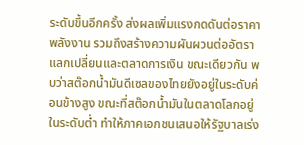ระดับขึ้นอีกครั้ง ส่งผลเพิ่มแรงกดดันต่อราคาพลังงาน รวมถึงสร้างความผันผวนต่ออัตราแลกเปลี่ยนและตลาดการเงิน ขณะเดียวกัน พบว่าสต๊อกน้ำมันดีเซลของไทยยังอยู่ในระดับค่อนข้างสูง ขณะที่สต๊อกน้ำมันในตลาดโลกอยู่ในระดับต่ำ ทำให้ภาคเอกชนเสนอให้รัฐบาลเร่ง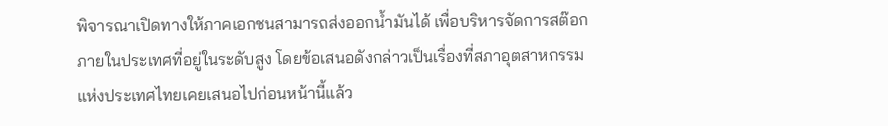พิจารณาเปิดทางให้ภาคเอกชนสามารถส่งออกน้ำมันได้ เพื่อบริหารจัดการสต๊อกภายในประเทศที่อยู่ในระดับสูง โดยข้อเสนอดังกล่าวเป็นเรื่องที่สภาอุตสาหกรรมแห่งประเทศไทยเคยเสนอไปก่อนหน้านี้แล้ว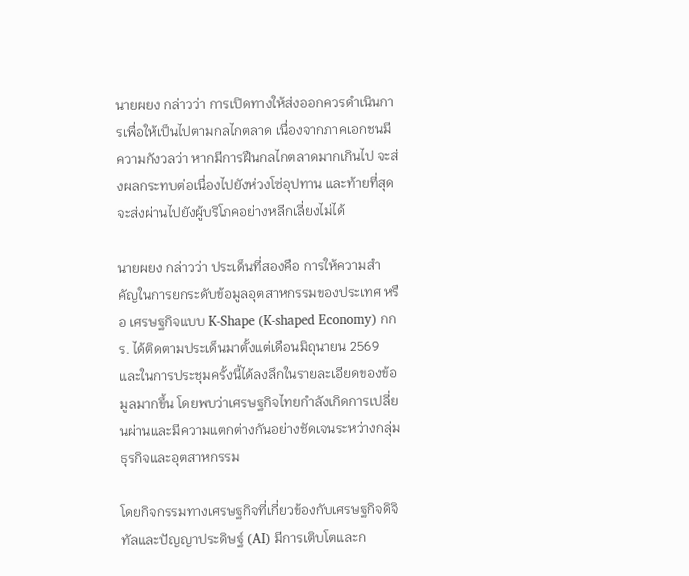นายผยง กล่าวว่า การเปิดทางให้ส่งออกควรดำเนินการเพื่อให้เป็นไปตามกลไกตลาด เนื่องจากภาคเอกชนมีความกังวลว่า หากมีการฝืนกลไกตลาดมากเกินไป จะส่งผลกระทบต่อเนื่องไปยังห่วงโซ่อุปทาน และท้ายที่สุดจะส่งผ่านไปยังผู้บริโภคอย่างหลีกเลี่ยงไม่ได้

นายผยง กล่าวว่า ประเด็นที่สองคือ การให้ความสำคัญในการยกระดับข้อมูลอุตสาหกรรมของประเทศ หรือ เศรษฐกิจแบบ K-Shape (K-shaped Economy) กกร. ได้ติดตามประเด็นมาตั้งแต่เดือนมิถุนายน 2569 และในการประชุมครั้งนี้ได้ลงลึกในรายละเอียดของข้อมูลมากขึ้น โดยพบว่าเศรษฐกิจไทยกำลังเกิดการเปลี่ยนผ่านและมีความแตกต่างกันอย่างชัดเจนระหว่างกลุ่มธุรกิจและอุตสาหกรรม

โดยกิจกรรมทางเศรษฐกิจที่เกี่ยวข้องกับเศรษฐกิจดิจิทัลและปัญญาประดิษฐ์ (AI) มีการเติบโตและก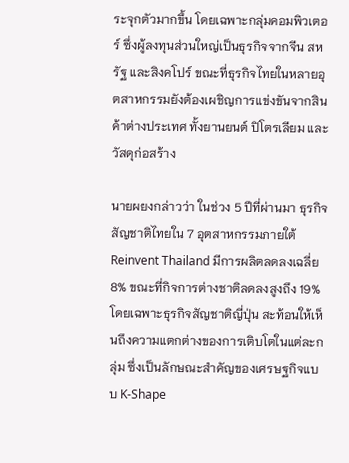ระจุกตัวมากขึ้น โดยเฉพาะกลุ่มคอมพิวเตอร์ ซึ่งผู้ลงทุนส่วนใหญ่เป็นธุรกิจจากจีน สหรัฐ และสิงคโปร์ ขณะที่ธุรกิจไทยในหลายอุตสาหกรรมยังต้องเผชิญการแข่งขันจากสินค้าต่างประเทศ ทั้งยานยนต์ ปิโตรเลียม และวัสดุก่อสร้าง

นายผยงกล่าวว่า ในช่วง 5 ปีที่ผ่านมา ธุรกิจสัญชาติไทยใน 7 อุตสาหกรรมภายใต้ Reinvent Thailand มีการผลิตลดลงเฉลี่ย 8% ขณะที่กิจการต่างชาติลดลงสูงถึง 19% โดยเฉพาะธุรกิจสัญชาติญี่ปุ่น สะท้อนให้เห็นถึงความแตกต่างของการเติบโตในแต่ละกลุ่ม ซึ่งเป็นลักษณะสำคัญของเศรษฐกิจแบบ K-Shape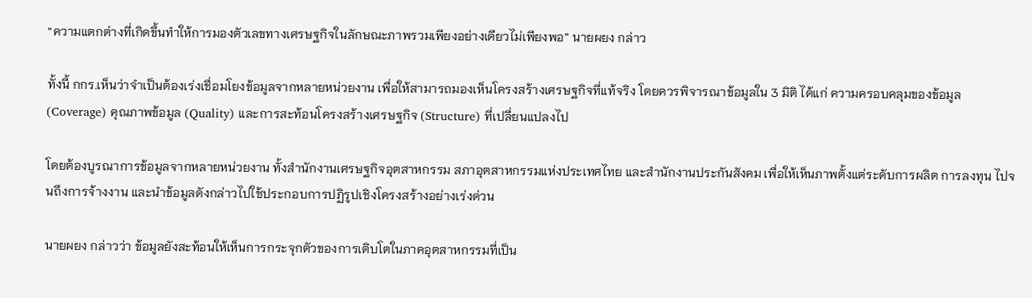“ความแตกต่างที่เกิดขึ้นทำให้การมองตัวเลขทางเศรษฐกิจในลักษณะภาพรวมเพียงอย่างเดียวไม่เพียงพอ” นายผยง กล่าว

ทั้งนี้ กกร.เห็นว่าจำเป็นต้องเร่งเชื่อมโยงข้อมูลจากหลายหน่วยงาน เพื่อให้สามารถมองเห็นโครงสร้างเศรษฐกิจที่แท้จริง โดยควรพิจารณาข้อมูลใน 3 มิติ ได้แก่ ความครอบคลุมของข้อมูล (Coverage) คุณภาพข้อมูล (Quality) และการสะท้อนโครงสร้างเศรษฐกิจ (Structure) ที่เปลี่ยนแปลงไป

โดยต้องบูรณาการข้อมูลจากหลายหน่วยงาน ทั้งสำนักงานเศรษฐกิจอุตสาหกรรม สภาอุตสาหกรรมแห่งประเทศไทย และสำนักงานประกันสังคม เพื่อให้เห็นภาพตั้งแต่ระดับการผลิต การลงทุน ไปจนถึงการจ้างงาน และนำข้อมูลดังกล่าวไปใช้ประกอบการปฏิรูปเชิงโครงสร้างอย่างเร่งด่วน

นายผยง กล่าวว่า ข้อมูลยังสะท้อนให้เห็นการกระจุกตัวของการเติบโตในภาคอุตสาหกรรมที่เป็น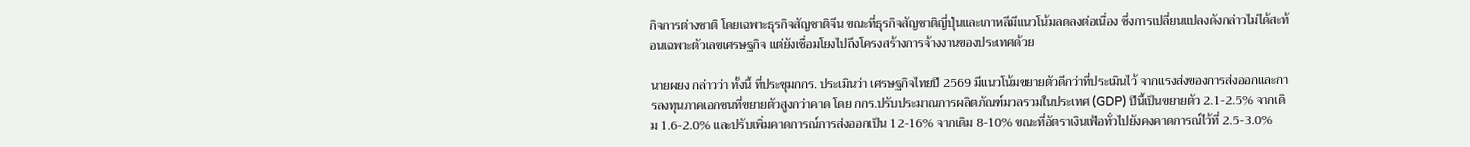กิจการต่างชาติ โดยเฉพาะธุรกิจสัญชาติจีน ขณะที่ธุรกิจสัญชาติญี่ปุ่นและเกาหลีมีแนวโน้มลดลงต่อเนื่อง ซึ่งการเปลี่ยนแปลงดังกล่าวไม่ได้สะท้อนเฉพาะตัวเลขเศรษฐกิจ แต่ยังเชื่อมโยงไปถึงโครงสร้างการจ้างงานของประเทศด้วย

นายผยง กล่าวว่า ทั้งนี้ ที่ประชุมกกร. ประเมินว่า เศรษฐกิจไทยปี 2569 มีแนวโน้มขยายตัวดีกว่าที่ประเมินไว้ จากแรงส่งของการส่งออกและการลงทุนภาคเอกชนที่ขยายตัวสูงกว่าคาด โดย กกร.ปรับประมาณการผลิตภัณฑ์มวลรวมในประเทศ (GDP) ปีนี้เป็นขยายตัว 2.1-2.5% จากเดิม 1.6-2.0% และปรับเพิ่มคาดการณ์การส่งออกเป็น 12-16% จากเดิม 8-10% ขณะที่อัตราเงินเฟ้อทั่วไปยังคงคาดการณ์ไว้ที่ 2.5-3.0%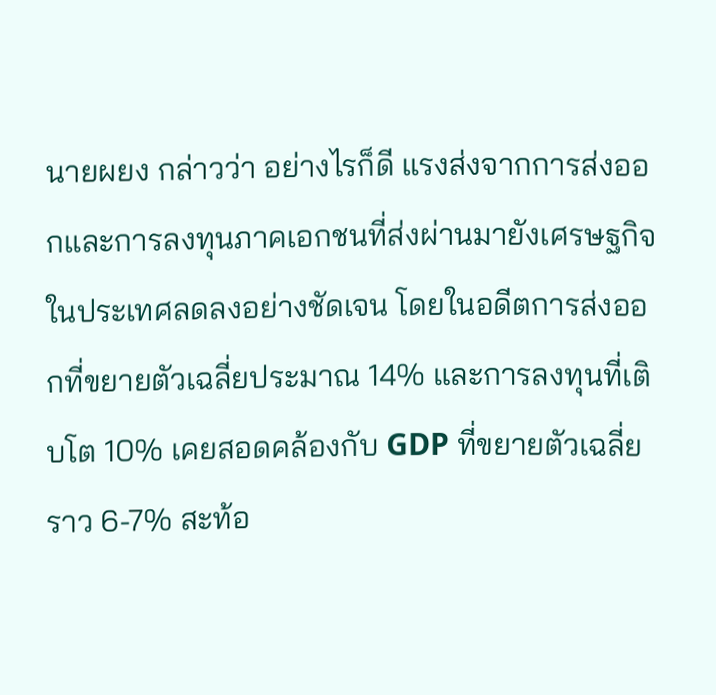นายผยง กล่าวว่า อย่างไรก็ดี แรงส่งจากการส่งออกและการลงทุนภาคเอกชนที่ส่งผ่านมายังเศรษฐกิจในประเทศลดลงอย่างชัดเจน โดยในอดีตการส่งออกที่ขยายตัวเฉลี่ยประมาณ 14% และการลงทุนที่เติบโต 10% เคยสอดคล้องกับ GDP ที่ขยายตัวเฉลี่ยราว 6-7% สะท้อ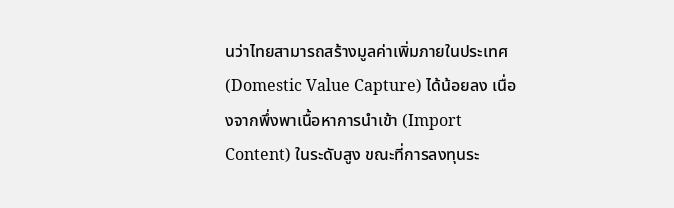นว่าไทยสามารถสร้างมูลค่าเพิ่มภายในประเทศ (Domestic Value Capture) ได้น้อยลง เนื่องจากพึ่งพาเนื้อหาการนำเข้า (Import Content) ในระดับสูง ขณะที่การลงทุนระ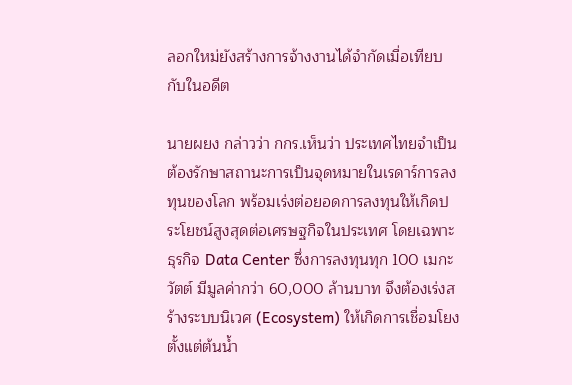ลอกใหม่ยังสร้างการจ้างงานได้จำกัดเมื่อเทียบกับในอดีต

นายผยง กล่าวว่า กกร.เห็นว่า ประเทศไทยจำเป็นต้องรักษาสถานะการเป็นจุดหมายในเรดาร์การลงทุนของโลก พร้อมเร่งต่อยอดการลงทุนให้เกิดประโยชน์สูงสุดต่อเศรษฐกิจในประเทศ โดยเฉพาะธุรกิจ Data Center ซึ่งการลงทุนทุก 100 เมกะวัตต์ มีมูลค่ากว่า 60,000 ล้านบาท จึงต้องเร่งสร้างระบบนิเวศ (Ecosystem) ให้เกิดการเชื่อมโยงตั้งแต่ต้นน้ำ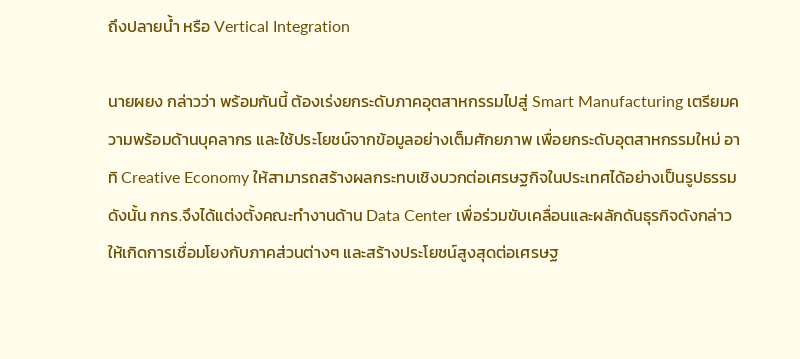ถึงปลายน้ำ หรือ Vertical Integration

นายผยง กล่าวว่า พร้อมกันนี้ ต้องเร่งยกระดับภาคอุตสาหกรรมไปสู่ Smart Manufacturing เตรียมความพร้อมด้านบุคลากร และใช้ประโยชน์จากข้อมูลอย่างเต็มศักยภาพ เพื่อยกระดับอุตสาหกรรมใหม่ อาทิ Creative Economy ให้สามารถสร้างผลกระทบเชิงบวกต่อเศรษฐกิจในประเทศได้อย่างเป็นรูปธรรม ดังนั้น กกร.จึงได้แต่งตั้งคณะทำงานด้าน Data Center เพื่อร่วมขับเคลื่อนและผลักดันธุรกิจดังกล่าว ให้เกิดการเชื่อมโยงกับภาคส่วนต่างๆ และสร้างประโยชน์สูงสุดต่อเศรษฐ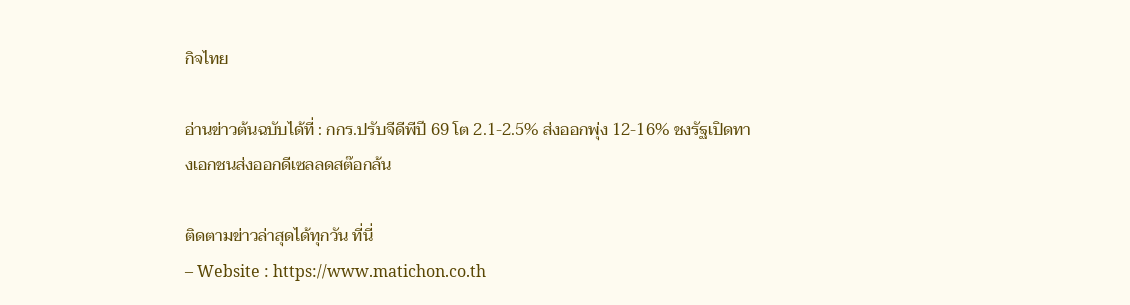กิจไทย

อ่านข่าวต้นฉบับได้ที่ : กกร.ปรับจีดีพีปี 69 โต 2.1-2.5% ส่งออกพุ่ง 12-16% ชงรัฐเปิดทางเอกชนส่งออกดีเซลลดสต๊อกล้น

ติดตามข่าวล่าสุดได้ทุกวัน ที่นี่
– Website : https://www.matichon.co.th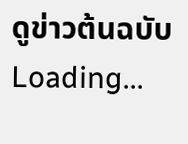ดูข่าวต้นฉบับ
Loading...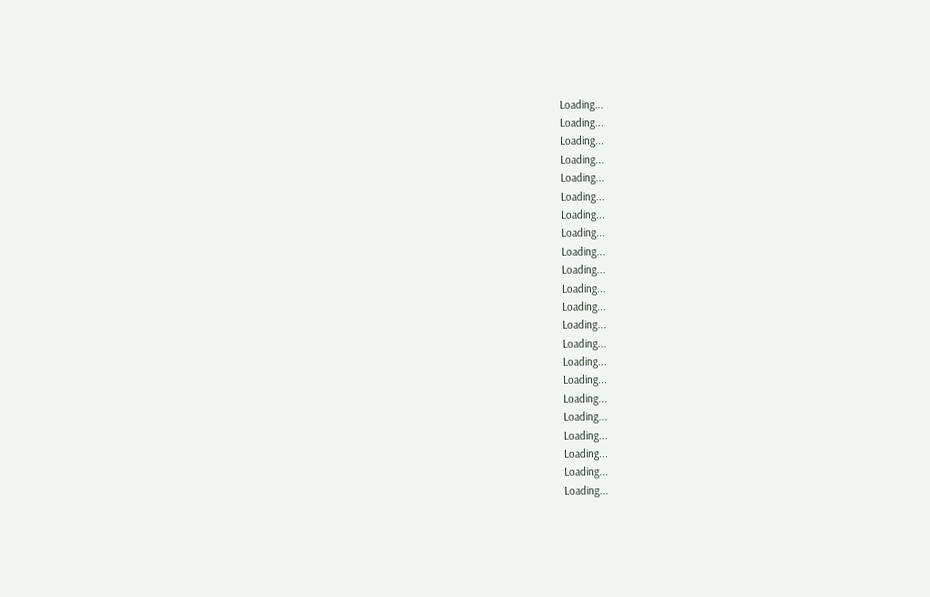Loading...
Loading...
Loading...
Loading...
Loading...
Loading...
Loading...
Loading...
Loading...
Loading...
Loading...
Loading...
Loading...
Loading...
Loading...
Loading...
Loading...
Loading...
Loading...
Loading...
Loading...
Loading...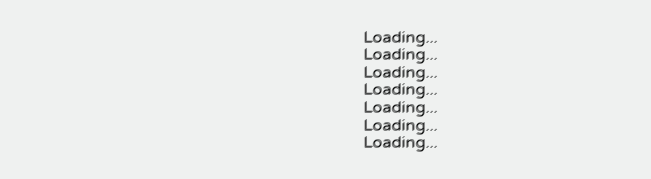Loading...
Loading...
Loading...
Loading...
Loading...
Loading...
Loading...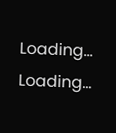Loading...
Loading...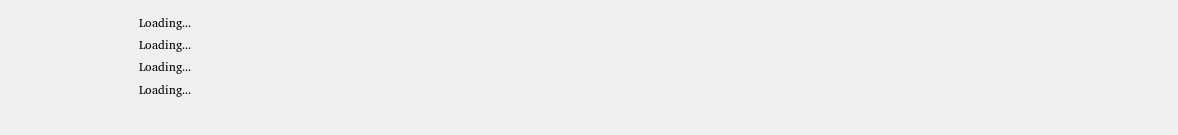Loading...
Loading...
Loading...
Loading...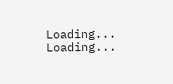Loading...
Loading...